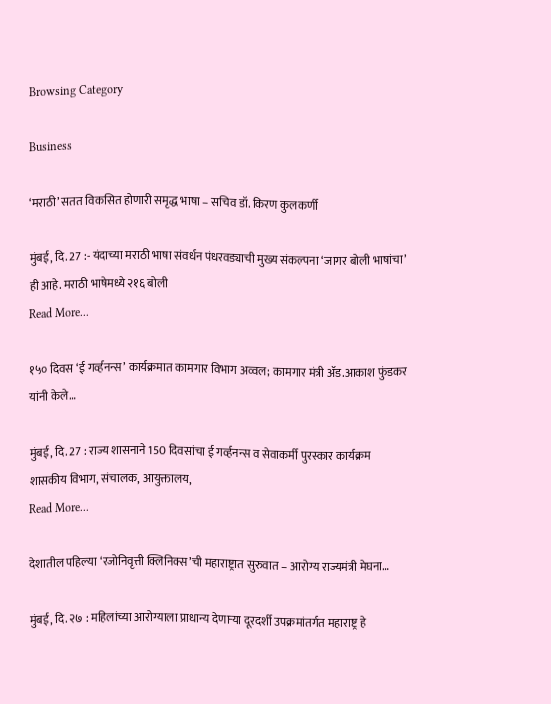Browsing Category

Business

‘मराठी’ सतत विकसित होणारी समृद्ध भाषा – सचिव डॉ. किरण कुलकर्णी

मुंबई, दि. 27 :- यंदाच्या मराठी भाषा संवर्धन पंधरवड्याची मुख्य संकल्पना ‘जागर बोली भाषांचा’  ही आहे. मराठी भाषेमध्ये २१६ बोली
Read More...

१५० दिवस ‘ई गर्व्हनन्स’ कार्यक्रमात कामगार विभाग अव्वल; कामगार मंत्री ॲड.आकाश फुंडकर यांनी केले…

मुंबई, दि. 27 : राज्य शासनाने 150 दिवसांचा ई गर्व्हनन्स व सेवाकर्मी पुरस्कार कार्यक्रम शासकीय विभाग, संचालक, आयुक्तालय,
Read More...

देशातील पहिल्या ‘रजोनिवृत्ती क्लिनिक्स’ची महाराष्ट्रात सुरुवात – आरोग्य राज्यमंत्री मेघना…

मुंबई, दि. २७ : महिलांच्या आरोग्याला प्राधान्य देणाऱ्या दूरदर्शी उपक्रमांतर्गत महाराष्ट्र हे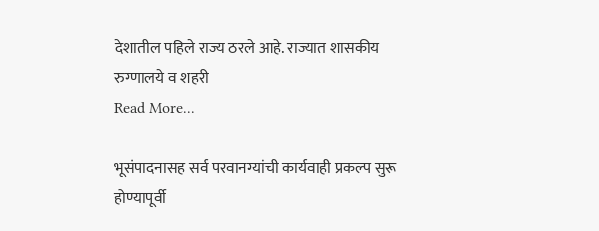देशातील पहिले राज्य ठरले आहे. राज्यात शासकीय रुग्णालये व शहरी
Read More...

भूसंपादनासह सर्व परवानग्यांची कार्यवाही प्रकल्प सुरू होण्यापूर्वी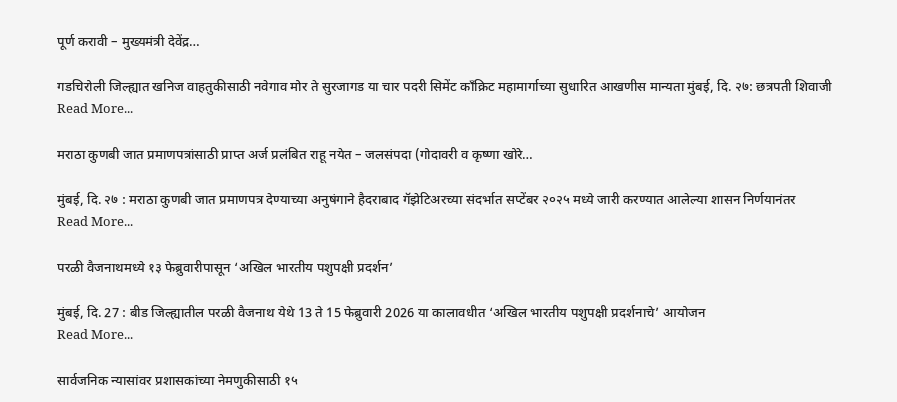पूर्ण करावी – मुख्यमंत्री देवेंद्र…

गडचिरोली जिल्ह्यात खनिज वाहतुकीसाठी नवेगाव मोर ते सुरजागड या चार पदरी सिमेंट काँक्रिट महामार्गाच्या सुधारित आखणीस मान्यता मुंबई, दि. २७: छत्रपती शिवाजी
Read More...

मराठा कुणबी जात प्रमाणपत्रांसाठी प्राप्त अर्ज प्रलंबित राहू नयेत – जलसंपदा (गोदावरी व कृष्णा खोरे…

मुंबई, दि. २७ : मराठा कुणबी जात प्रमाणपत्र देण्याच्या अनुषंगाने हैदराबाद गॅझेटिअरच्या संदर्भात सप्टेंबर २०२५ मध्ये जारी करण्यात आलेल्या शासन निर्णयानंतर
Read More...

परळी वैजनाथमध्ये १३ फेब्रुवारीपासून ‘अखिल भारतीय पशुपक्षी प्रदर्शन’

मुंबई, दि. 27 : बीड जिल्ह्यातील परळी वैजनाथ येथे 13 ते 15 फेब्रुवारी 2026 या कालावधीत ‘अखिल भारतीय पशुपक्षी प्रदर्शनाचे’ आयोजन
Read More...

सार्वजनिक न्यासांवर प्रशासकांच्या नेमणुकीसाठी १५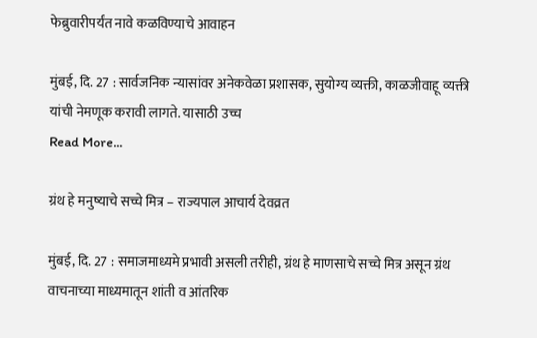फेब्रुवारीपर्यंत नावे कळविण्याचे आवाहन

मुंबई, दि. 27 : सार्वजनिक न्यासांवर अनेकवेळा प्रशासक, सुयोग्य व्यक्ती, काळजीवाहू व्यक्ती यांची नेमणूक करावी लागते. यासाठी उच्च
Read More...

ग्रंथ हे मनुष्याचे सच्चे मित्र – राज्यपाल आचार्य देवव्रत

मुंबई, दि. 27 : समाजमाध्यमे प्रभावी असली तरीही, ग्रंथ हे माणसाचे सच्चे मित्र असून ग्रंथ वाचनाच्या माध्यमातून शांती व आंतरिक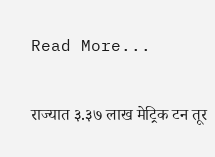Read More...

राज्यात ३.३७ लाख मेट्रिक टन तूर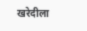खरेदीला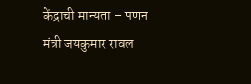केंद्राची मान्यता – पणन मंत्री जयकुमार रावल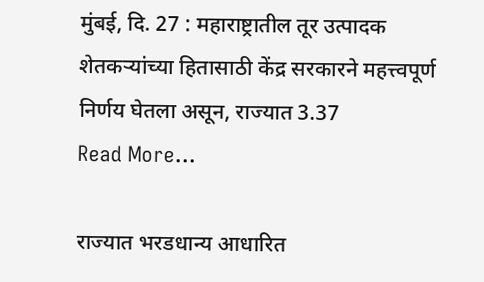मुंबई, दि. 27 : महाराष्ट्रातील तूर उत्पादक शेतकऱ्यांच्या हितासाठी केंद्र सरकारने महत्त्वपूर्ण निर्णय घेतला असून, राज्यात 3.37
Read More...

राज्यात भरडधान्य आधारित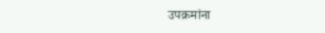उपक्रमांना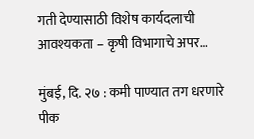गती देण्यासाठी विशेष कार्यदलाची आवश्यकता – कृषी विभागाचे अपर…

मुंबई, दि. २७ : कमी पाण्यात तग धरणारे पीक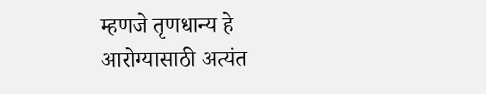म्हणजे तृणधान्य हे आरोग्यासाठी अत्यंत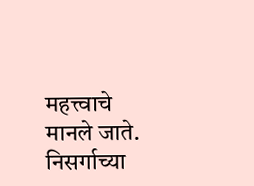महत्त्वाचे मानले जाते. निसर्गाच्या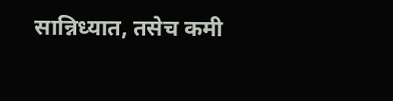सान्निध्यात, तसेच कमी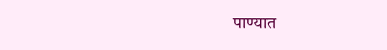पाण्यात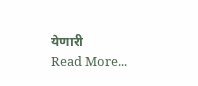येणारी
Read More...